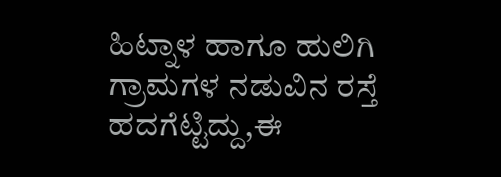ಹಿಟ್ನಾಳ ಹಾಗೂ ಹುಲಿಗಿ ಗ್ರಾಮಗಳ ನಡುವಿನ ರಸ್ತೆ ಹದಗೆಟ್ಟಿದ್ದು,ಈ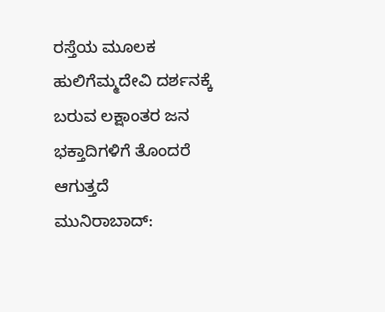ರಸ್ತೆಯ ಮೂಲಕ ಹುಲಿಗೆಮ್ಮದೇವಿ ದರ್ಶನಕ್ಕೆ ಬರುವ ಲಕ್ಷಾಂತರ ಜನ ಭಕ್ತಾದಿಗಳಿಗೆ ತೊಂದರೆ ಆಗುತ್ತದೆ
ಮುನಿರಾಬಾದ್: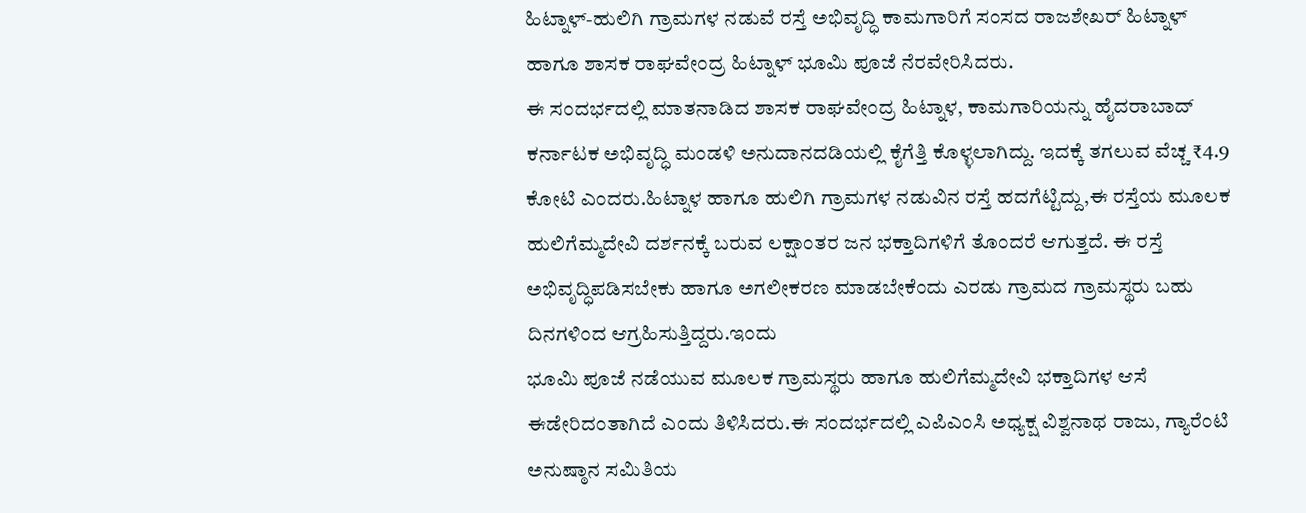ಹಿಟ್ನಾಳ್-ಹುಲಿಗಿ ಗ್ರಾಮಗಳ ನಡುವೆ ರಸ್ತೆ ಅಭಿವೃದ್ಧಿ ಕಾಮಗಾರಿಗೆ ಸಂಸದ ರಾಜಶೇಖರ್ ಹಿಟ್ನಾಳ್ ಹಾಗೂ ಶಾಸಕ ರಾಘವೇಂದ್ರ ಹಿಟ್ನಾಳ್ ಭೂಮಿ ಪೂಜೆ ನೆರವೇರಿಸಿದರು.
ಈ ಸಂದರ್ಭದಲ್ಲಿ ಮಾತನಾಡಿದ ಶಾಸಕ ರಾಘವೇಂದ್ರ ಹಿಟ್ನಾಳ, ಕಾಮಗಾರಿಯನ್ನು ಹೈದರಾಬಾದ್ ಕರ್ನಾಟಕ ಅಭಿವೃದ್ಧಿ ಮಂಡಳಿ ಅನುದಾನದಡಿಯಲ್ಲಿ ಕೈಗೆತ್ತಿ ಕೊಳ್ಳಲಾಗಿದ್ದು. ಇದಕ್ಕೆ ತಗಲುವ ವೆಚ್ಚ ₹4.9 ಕೋಟಿ ಎಂದರು.ಹಿಟ್ನಾಳ ಹಾಗೂ ಹುಲಿಗಿ ಗ್ರಾಮಗಳ ನಡುವಿನ ರಸ್ತೆ ಹದಗೆಟ್ಟಿದ್ದು,ಈ ರಸ್ತೆಯ ಮೂಲಕ ಹುಲಿಗೆಮ್ಮದೇವಿ ದರ್ಶನಕ್ಕೆ ಬರುವ ಲಕ್ಷಾಂತರ ಜನ ಭಕ್ತಾದಿಗಳಿಗೆ ತೊಂದರೆ ಆಗುತ್ತದೆ. ಈ ರಸ್ತೆ ಅಭಿವೃದ್ಧಿಪಡಿಸಬೇಕು ಹಾಗೂ ಅಗಲೀಕರಣ ಮಾಡಬೇಕೆಂದು ಎರಡು ಗ್ರಾಮದ ಗ್ರಾಮಸ್ಥರು ಬಹು ದಿನಗಳಿಂದ ಆಗ್ರಹಿಸುತ್ತಿದ್ದರು.ಇಂದು
ಭೂಮಿ ಪೂಜೆ ನಡೆಯುವ ಮೂಲಕ ಗ್ರಾಮಸ್ಥರು ಹಾಗೂ ಹುಲಿಗೆಮ್ಮದೇವಿ ಭಕ್ತಾದಿಗಳ ಆಸೆ ಈಡೇರಿದಂತಾಗಿದೆ ಎಂದು ತಿಳಿಸಿದರು.ಈ ಸಂದರ್ಭದಲ್ಲಿ ಎಪಿಎಂಸಿ ಅಧ್ಯಕ್ಷ ವಿಶ್ವನಾಥ ರಾಜು, ಗ್ಯಾರೆಂಟಿ ಅನುಷ್ಠಾನ ಸಮಿತಿಯ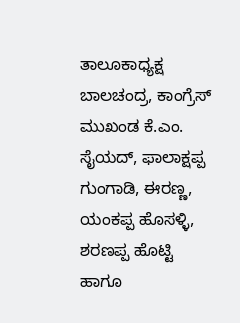ತಾಲೂಕಾಧ್ಯಕ್ಷ ಬಾಲಚಂದ್ರ, ಕಾಂಗ್ರೆಸ್ ಮುಖಂಡ ಕೆ.ಎಂ. ಸೈಯದ್, ಫಾಲಾಕ್ಷಪ್ಪ ಗುಂಗಾಡಿ, ಈರಣ್ಣ, ಯಂಕಪ್ಪ ಹೊಸಳ್ಳಿ, ಶರಣಪ್ಪ ಹೊಟ್ಟಿ ಹಾಗೂ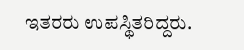ಇತರರು ಉಪಸ್ಥಿತರಿದ್ದರು.